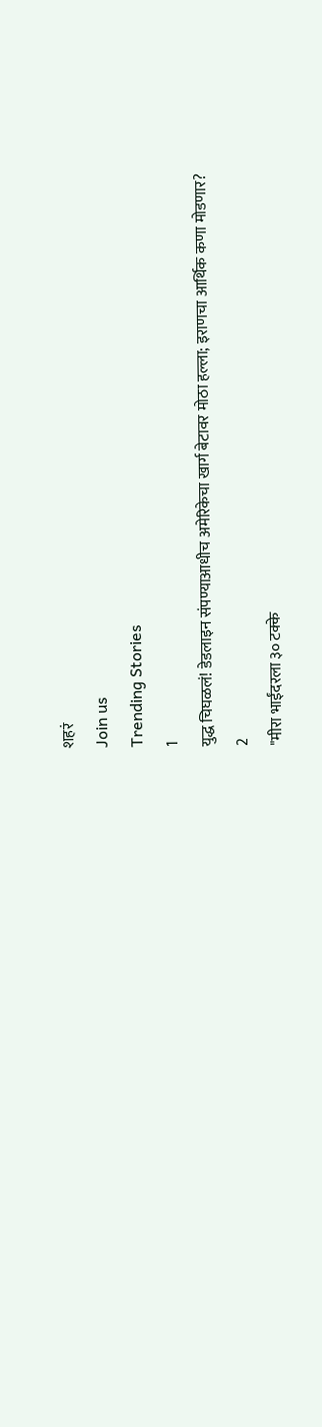शहरं
Join us
Trending Stories
1
युद्ध चिघळलं! डेडलाइन संपण्याआधीच अमेरिकेचा खार्ग बेटावर मोठा हल्ला; इराणचा आर्थिक कणा मोडणार?
2
"मीरा भाईंदरला ३० टक्के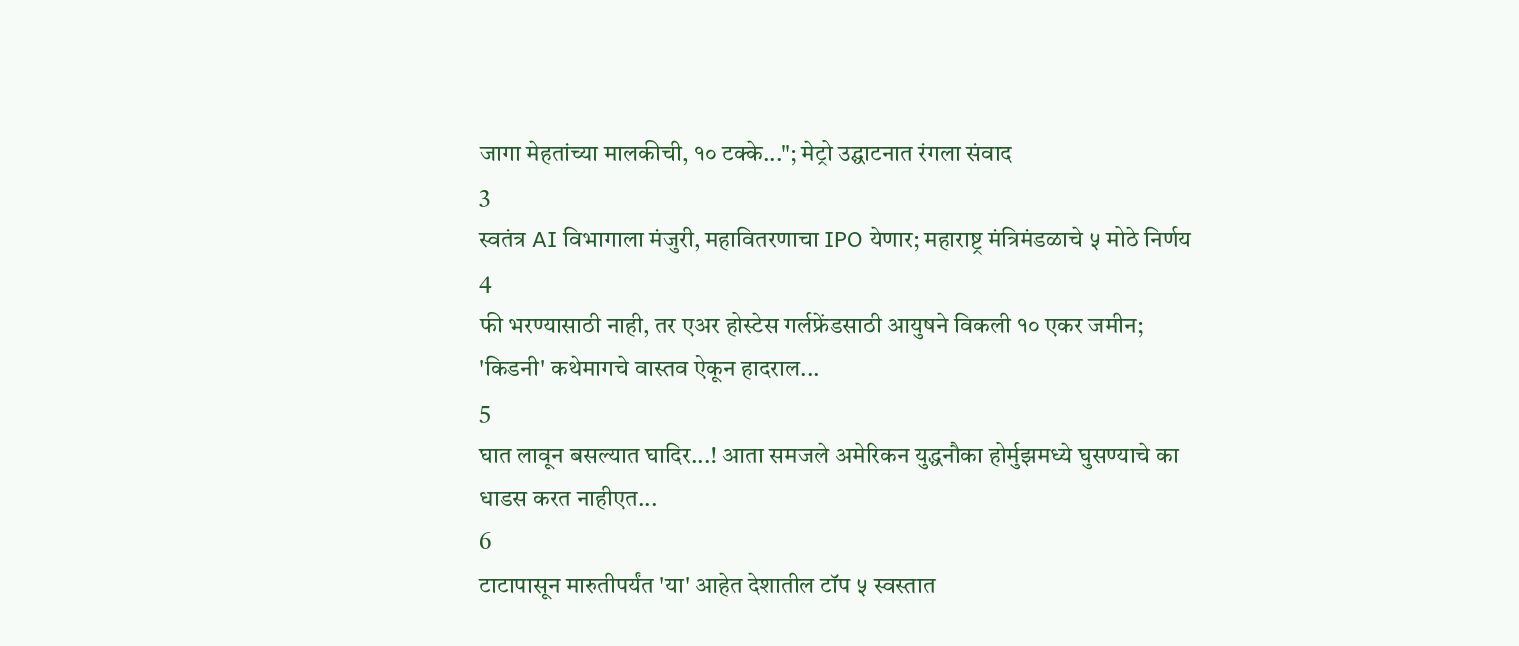जागा मेहतांच्या मालकीची, १० टक्के..."; मेट्रो उद्घाटनात रंगला संवाद
3
स्वतंत्र AI विभागाला मंजुरी, महावितरणाचा IPO येणार; महाराष्ट्र मंत्रिमंडळाचे ५ मोठे निर्णय
4
फी भरण्यासाठी नाही, तर एअर होस्टेस गर्लफ्रेंडसाठी आयुषने विकली १० एकर जमीन; 'किडनी' कथेमागचे वास्तव ऐकून हादराल...
5
घात लावून बसल्यात घादिर...! आता समजले अमेरिकन युद्धनौका होर्मुझमध्ये घुसण्याचे का धाडस करत नाहीएत...
6
टाटापासून मारुतीपर्यंत 'या' आहेत देशातील टॉप ५ स्वस्तात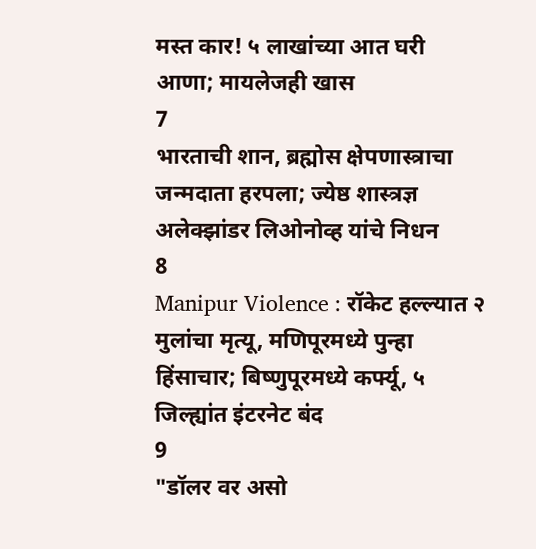मस्त कार! ५ लाखांच्या आत घरी आणा; मायलेजही खास
7
भारताची शान, ब्रह्मोस क्षेपणास्त्राचा जन्मदाता हरपला; ज्येष्ठ शास्त्रज्ञ अलेक्झांडर लिओनोव्ह यांचे निधन
8
Manipur Violence : रॉकेट हल्ल्यात २ मुलांचा मृत्यू, मणिपूरमध्ये पुन्हा हिंसाचार; बिष्णुपूरमध्ये कर्फ्यू, ५ जिल्ह्यांत इंटरनेट बंद
9
"डॉलर वर असो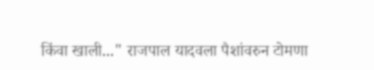किंवा खाली..." राजपाल यादवला पैशांवरुन टोमणा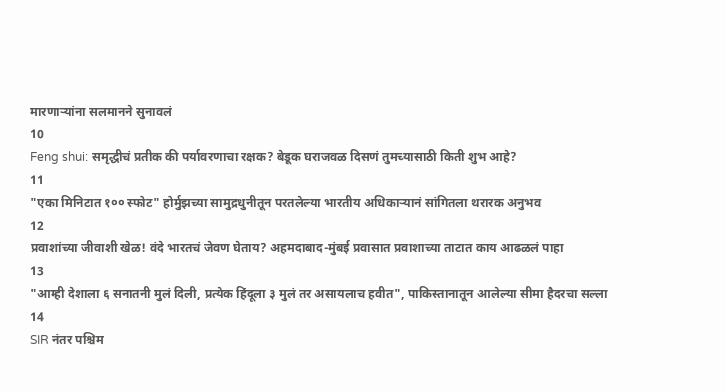मारणाऱ्यांना सलमानने सुनावलं
10
Feng shui: समृद्धीचं प्रतीक की पर्यावरणाचा रक्षक? बेडूक घराजवळ दिसणं तुमच्यासाठी किती शुभ आहे?
11
"एका मिनिटात १०० स्फोट" होर्मुझच्या सामुद्रधुनीतून परतलेल्या भारतीय अधिकाऱ्यानं सांगितला थरारक अनुभव
12
प्रवाशांच्या जीवाशी खेळ! वंदे भारतचं जेवण घेताय? अहमदाबाद-मुंबई प्रवासात प्रवाशाच्या ताटात काय आढळलं पाहा
13
"आम्ही देशाला ६ सनातनी मुलं दिली, प्रत्येक हिंदूला ३ मुलं तर असायलाच हवीत", पाकिस्तानातून आलेल्या सीमा हैदरचा सल्ला
14
SIR नंतर पश्चिम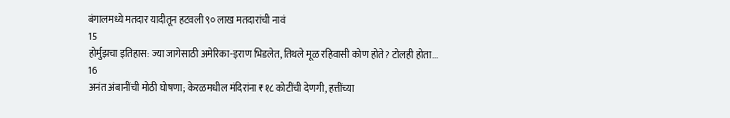बंगालमध्ये मतदार यादीतून हटवली ९० लाख मतदारांची नावं
15
होर्मुझचा इतिहास: ज्या जागेसाठी अमेरिका-इराण भिडलेत, तिथले मूळ रहिवासी कोण होते? टोलही होता...
16
अनंत अंबानींची मोठी घोषणा; केरळमधील मंदिरांना ₹१८ कोटींची देणगी, हत्तींच्या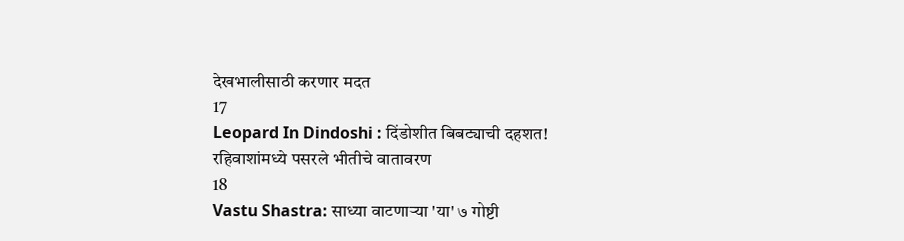देखभालीसाठी करणार मदत
17
Leopard In Dindoshi : दिंडोशीत बिबट्याची दहशत! रहिवाशांमध्ये पसरले भीतीचे वातावरण
18
Vastu Shastra: साध्या वाटणाऱ्या 'या' ७ गोष्टी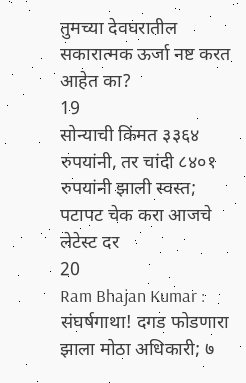तुमच्या देवघरातील सकारात्मक ऊर्जा नष्ट करत आहेत का?
19
सोन्याची किंमत ३३६४ रुपयांनी, तर चांदी ८४०१ रुपयांनी झाली स्वस्त; पटापट चेक करा आजचे लेटेस्ट दर
20
Ram Bhajan Kumar : संघर्षगाथा! दगड फोडणारा झाला मोठा अधिकारी; ७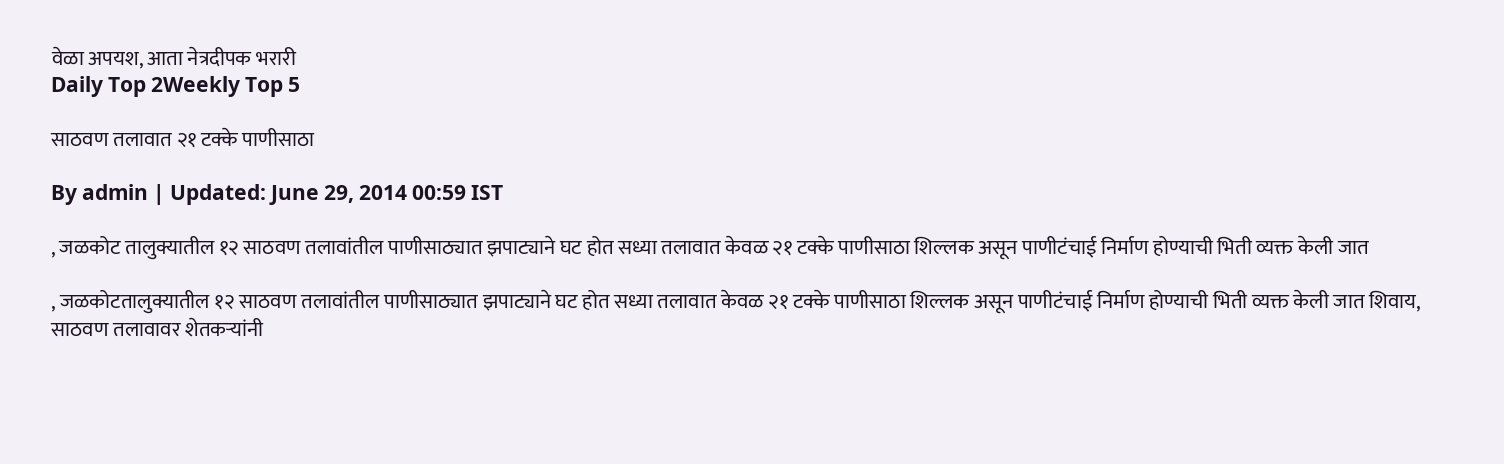वेळा अपयश, आता नेत्रदीपक भरारी
Daily Top 2Weekly Top 5

साठवण तलावात २१ टक्के पाणीसाठा

By admin | Updated: June 29, 2014 00:59 IST

, जळकोट तालुक्यातील १२ साठवण तलावांतील पाणीसाठ्यात झपाट्याने घट होत सध्या तलावात केवळ २१ टक्के पाणीसाठा शिल्लक असून पाणीटंचाई निर्माण होण्याची भिती व्यक्त केली जात

, जळकोटतालुक्यातील १२ साठवण तलावांतील पाणीसाठ्यात झपाट्याने घट होत सध्या तलावात केवळ २१ टक्के पाणीसाठा शिल्लक असून पाणीटंचाई निर्माण होण्याची भिती व्यक्त केली जात शिवाय, साठवण तलावावर शेतकऱ्यांनी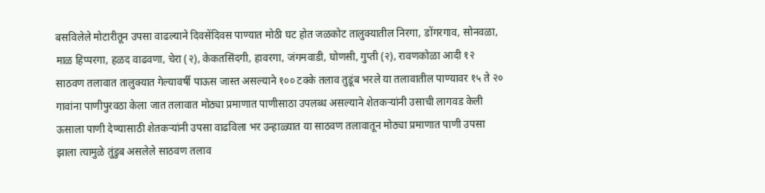बसविलेले मोटारीतून उपसा वाढल्याने दिवसेंदिवस पाण्यात मोठी घट होत जळकोट तालुक्यातील निरगा, डोंगरगाव, सोनवळा, माळ हिप्परगा, हळद वाढवणा, चेरा (२), केकतसिंदगी, हावरगा, जंगमवाडी, घोणसी, गुप्ती (२), रावणकोळा आदी १२ साठवण तलावात तालुक्यात गेल्यावर्षी पाऊस जास्त असल्याने १०० टक्के तलाव तुडूंब भरले या तलावातील पाण्यावर १५ ते २० गावांना पाणीपुरवठा केला जात तलावात मोठ्या प्रमाणात पाणीसाठा उपलब्ध असल्याने शेतकऱ्यांनी उसाची लागवड केली ऊसाला पाणी देण्यासाठी शेतकऱ्यांनी उपसा वाढविला भर उन्हाळ्यात या साठवण तलावातून मोठ्या प्रमाणात पाणी उपसा झाला त्यामुळे तुंडुब असलेले साठवण तलाव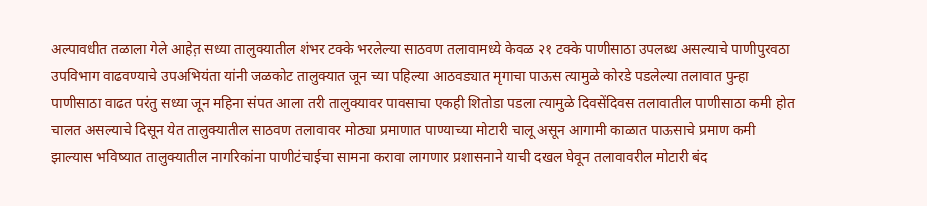अल्पावधीत तळाला गेले आहेत़ सध्या तालुक्यातील शंभर टक्के भरलेल्या साठवण तलावामध्ये केवळ २१ टक्के पाणीसाठा उपलब्ध असल्याचे पाणीपुरवठा उपविभाग वाढवण्याचे उपअभियंता यांनी जळकोट तालुक्यात जून च्या पहिल्या आठवड्यात मृगाचा पाऊस त्यामुळे कोरडे पडलेल्या तलावात पुन्हा पाणीसाठा वाढत परंतु सध्या जून महिना संपत आला तरी तालुक्यावर पावसाचा एकही शितोडा पडला त्यामुळे दिवसेंदिवस तलावातील पाणीसाठा कमी होत चालत असल्याचे दिसून येत तालुक्यातील साठवण तलावावर मोठ्या प्रमाणात पाण्याच्या मोटारी चालू असून आगामी काळात पाऊसाचे प्रमाण कमी झाल्यास भविष्यात तालुक्यातील नागरिकांना पाणीटंचाईचा सामना करावा लागणार प्रशासनाने याची दखल घेवून तलावावरील मोटारी बंद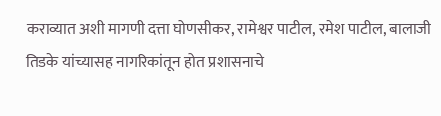कराव्यात अशी मागणी दत्ता घोणसीकर, रामेश्वर पाटील, रमेश पाटील, बालाजी तिडके यांच्यासह नागरिकांतून होत प्रशासनाचे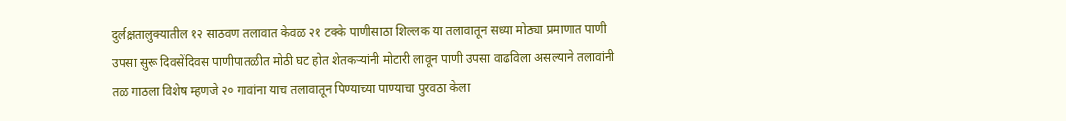दुर्लक्ष़तालुक्यातील १२ साठवण तलावात केवळ २१ टक्के पाणीसाठा शिल्लक या तलावातून सध्या मोठ्या प्रमाणात पाणी उपसा सुरू दिवसेंदिवस पाणीपातळीत मोठी घट होत शेतकऱ्यांनी मोटारी लावून पाणी उपसा वाढविला असल्याने तलावांनी तळ गाठला विशेष म्हणजे २० गावांना याच तलावातून पिण्याच्या पाण्याचा पुरवठा केला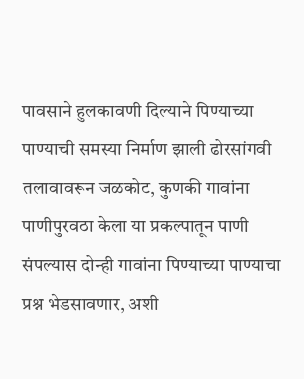पावसाने हुलकावणी दिल्याने पिण्याच्या पाण्याची समस्या निर्माण झाली ढोरसांगवी तलावावरून जळकोट, कुणकी गावांना पाणीपुरवठा केला या प्रकल्पातून पाणी संपल्यास दोन्ही गावांना पिण्याच्या पाण्याचा प्रश्न भेडसावणार, अशी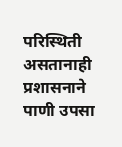परिस्थिती असतानाही प्रशासनाने पाणी उपसा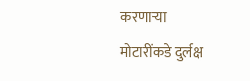करणाऱ्या मोटारींकडे दुर्लक्ष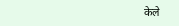केले